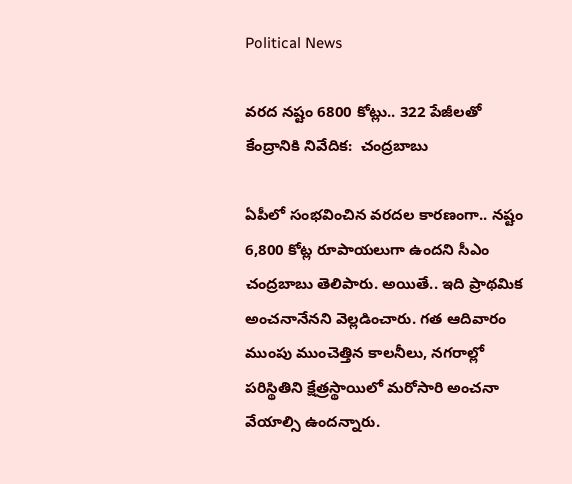Political News

వ‌ర‌ద న‌ష్టం 6800 కోట్లు.. 322 పేజీల‌తో కేంద్రానికి నివేదిక‌:  చంద్ర‌బాబు

ఏపీలో సంభ‌వించిన వ‌ర‌దల కార‌ణంగా.. న‌ష్టం 6,800 కోట్ల రూపాయ‌లుగా ఉంద‌ని సీఎం చంద్ర‌బాబు తెలిపారు. అయితే.. ఇది ప్రాథ‌మిక అంచ‌నానేన‌ని వెల్ల‌డించారు. గ‌త ఆదివారం ముంపు ముంచెత్తిన కాల‌నీలు, న‌గ‌రాల్లో ప‌రిస్థితిని క్షేత్ర‌స్థాయిలో మ‌రోసారి అంచ‌నా వేయాల్సి ఉంద‌న్నారు.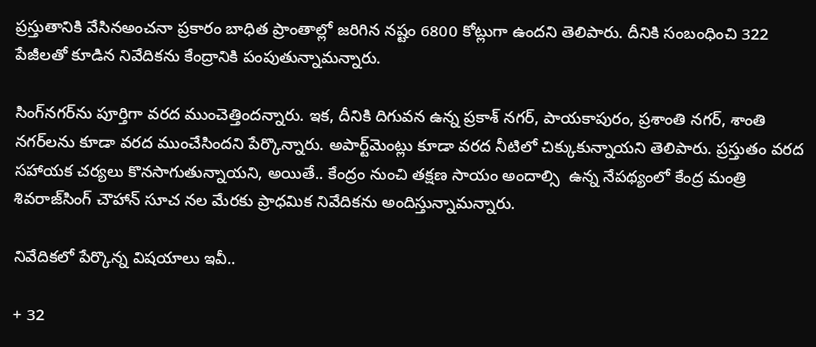ప్ర‌స్తుతానికి వేసినఅంచ‌నా ప్ర‌కారం బాధిత ప్రాంతాల్లో జ‌రిగిన న‌ష్టం 6800 కోట్లుగా ఉంద‌ని తెలిపారు. దీనికి సంబంధించి 322 పేజీల‌తో కూడిన నివేదిక‌ను కేంద్రానికి పంపుతున్నామ‌న్నారు.

సింగ్‌న‌గ‌ర్‌ను పూర్తిగా వ‌ర‌ద ముంచెత్తింద‌న్నారు. ఇక‌, దీనికి దిగువ‌న ఉన్న ప్ర‌కాశ్ న‌గ‌ర్‌, పాయ‌కాపురం, ప్ర‌శాంతి న‌గ‌ర్‌, శాంతి న‌గ‌ర్‌ల‌ను కూడా వ‌ర‌ద ముంచేసింద‌ని పేర్కొన్నారు. అపార్ట్‌మెంట్లు కూడా వ‌ర‌ద నీటిలో చిక్కుకున్నాయ‌ని తెలిపారు. ప్ర‌స్తుతం వ‌ర‌ద స‌హాయ‌క చ‌ర్య‌లు కొన‌సాగుతున్నాయ‌ని, అయితే.. కేంద్రం నుంచి త‌క్ష‌ణ సాయం అందాల్సి  ఉన్న నేప‌థ్యంలో కేంద్ర మంత్రి శివ‌రాజ్‌సింగ్ చౌహాన్ సూచ నల మేర‌కు ప్రాధ‌మిక నివేదిక‌ను అందిస్తున్నామ‌న్నారు.

నివేదిక‌లో పేర్కొన్న విష‌యాలు ఇవీ..

+ 32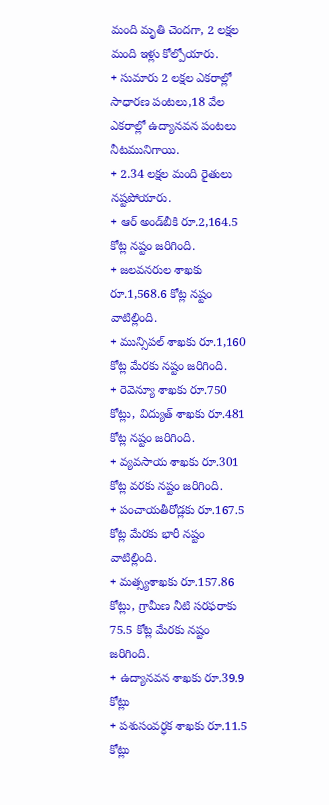మంది మృతి చెందగా, 2 ల‌క్ష‌ల మంది ఇళ్లు కోల్పోయారు.
+ సుమారు 2 లక్షల ఎకరాల్లో సాధారణ పంటలు,18 వేల ఎకరాల్లో ఉద్యానవన పంట‌లు నీట‌మునిగాయి.
+ 2.34 లక్షల మంది రైతులు నష్టపోయారు.
+ ఆర్ అండ్‌బీకి రూ.2,164.5 కోట్ల న‌ష్టం జ‌రిగింది.
+ జలవనరుల శాఖకు రూ.1,568.6 కోట్ల న‌ష్టం వాటిల్లింది.
+ మున్సిపల్ శాఖకు రూ.1,160 కోట్ల మేర‌కు న‌ష్టం జ‌రిగింది.
+ రెవెన్యూ శాఖకు రూ.750 కోట్లు, విద్యుత్ శాఖకు రూ.481 కోట్ల న‌ష్టం జ‌రిగింది.
+ వ్యవసాయ శాఖకు రూ.301 కోట్ల వ‌ర‌కు న‌ష్టం జ‌రిగింది.
+ పంచాయతీరోడ్లకు రూ.167.5 కోట్ల మేర‌కు భారీ న‌ష్టం వాటిల్లింది.
+ మత్స్యశాఖకు రూ.157.86 కోట్లు, గ్రామీణ నీటి సరఫరాకు 75.5 కోట్ల మేర‌కు న‌ష్టం జ‌రిగింది.
+ ఉద్యానవన శాఖకు రూ.39.9 కోట్లు
+ పశుసంవర్ధక శాఖకు రూ.11.5 కోట్లు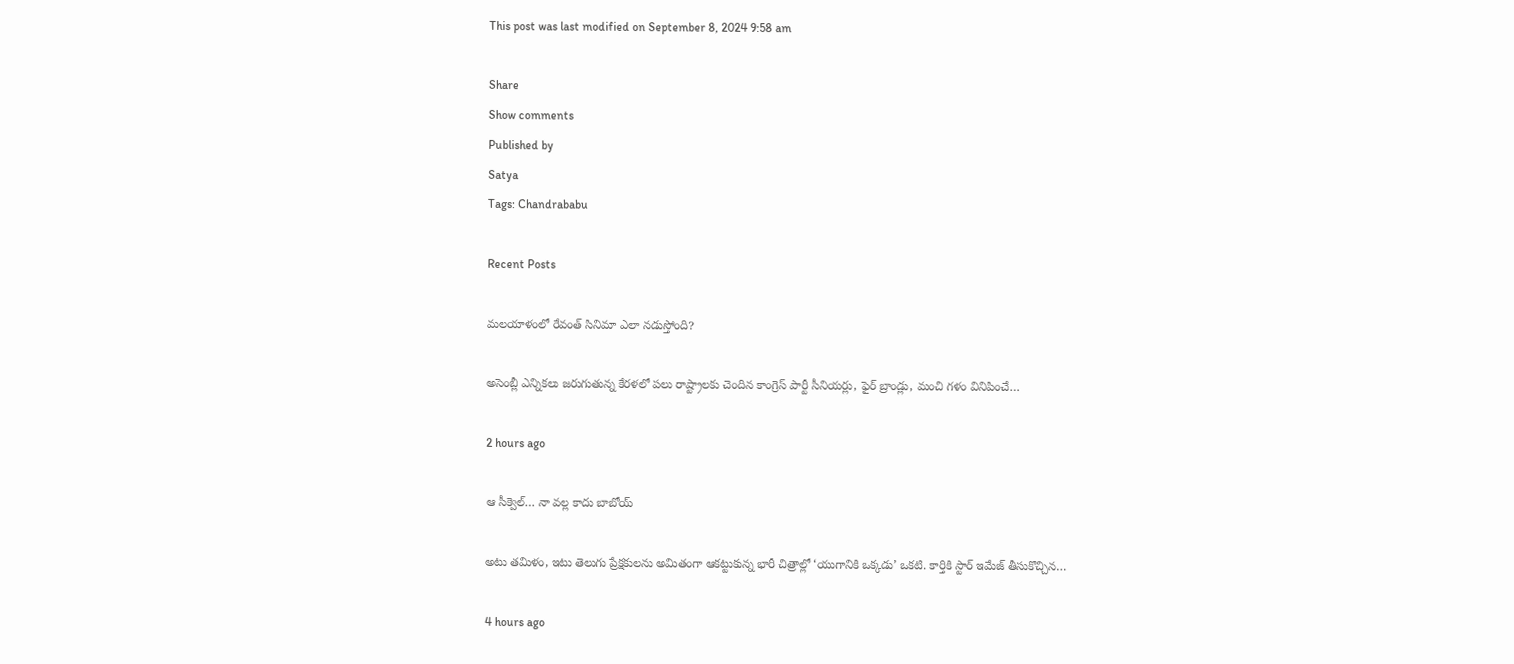This post was last modified on September 8, 2024 9:58 am

Share
Show comments
Published by
Satya
Tags: Chandrababu

Recent Posts

మలయాళంలో రేవంత్ సినిమా ఎలా నడుస్తోంది?

అసెంబ్లీ ఎన్నికలు జరుగుతున్న కేరళలో పలు రాష్ట్రాలకు చెందిన కాంగ్రెస్ పార్టీ సీనియర్లు, ఫైర్ బ్రాండ్లు, మంచి గళం వినిపించే…

2 hours ago

ఆ సీక్వెల్… నా వల్ల కాదు బాబోయ్

అటు తమిళం, ఇటు తెలుగు ప్రేక్షకులను అమితంగా ఆకట్టుకున్న భారీ చిత్రాల్లో ‘యుగానికి ఒక్కడు’ ఒకటి. కార్తికి స్టార్ ఇమేజ్ తీసుకొచ్చిన…

4 hours ago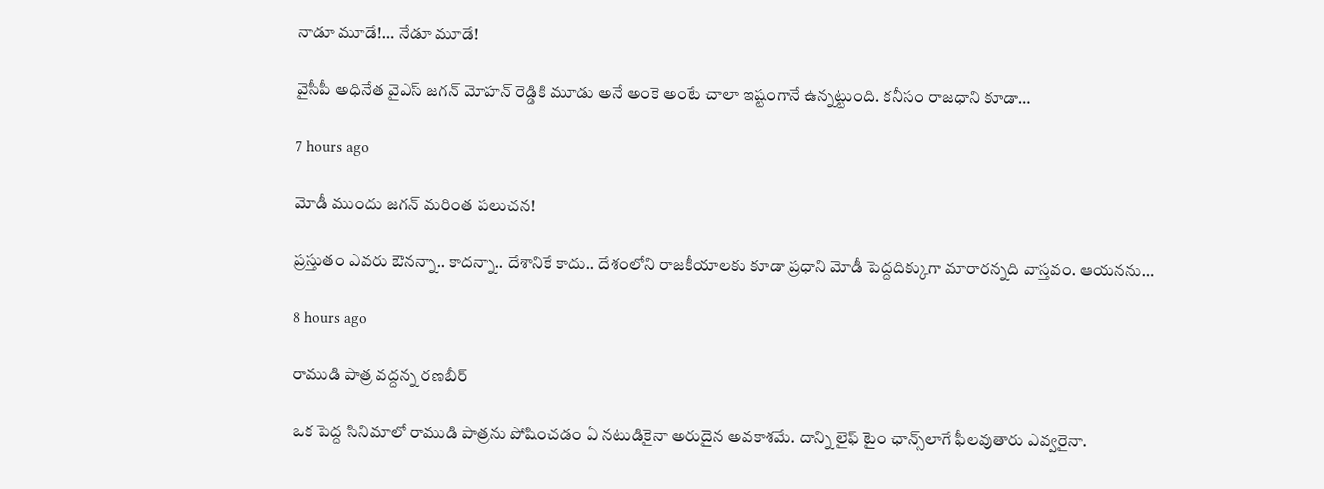నాడూ మూడే!… నేడూ మూడే!

వైసీపీ అధినేత వైఎస్ జగన్ మోహన్ రెడ్డికి మూడు అనే అంకె అంటే చాలా ఇష్టంగానే ఉన్నట్టుంది. కనీసం రాజధాని కూడా…

7 hours ago

మోడీ ముందు జ‌గ‌న్ మ‌రింత‌ ప‌లుచ‌న‌!

ప్ర‌స్తుతం ఎవ‌రు ఔన‌న్నా.. కాద‌న్నా.. దేశానికే కాదు.. దేశంలోని రాజ‌కీయాల‌కు కూడా ప్ర‌ధాని మోడీ పెద్ద‌దిక్కుగా మారారన్నది వాస్త‌వం. ఆయ‌న‌ను…

8 hours ago

రాముడి పాత్ర వద్దన్న రణబీర్

ఒక పెద్ద సినిమాలో రాముడి పాత్రను పోషించడం ఏ నటుడికైనా అరుదైన అవకాశమే. దాన్ని లైఫ్ టైం ఛాన్స్‌లాగే ఫీలవుతారు ఎవ్వరైనా.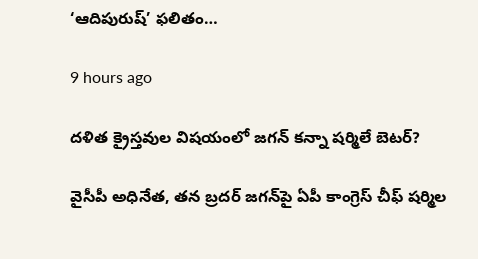‘ఆదిపురుష్’ ఫలితం…

9 hours ago

దళిత క్రైస్తవుల విషయంలో జగన్ కన్నా షర్మిలే బెటర్?

వైసీపీ అధినేత, తన బ్రదర్ జగన్‌పై ఏపీ కాంగ్రెస్ చీఫ్ షర్మిల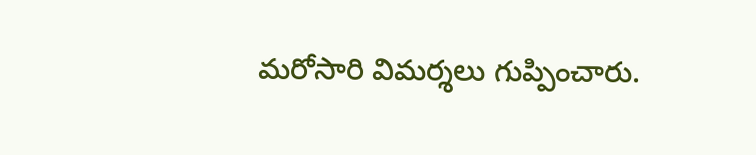మరోసారి విమర్శలు గుప్పించారు.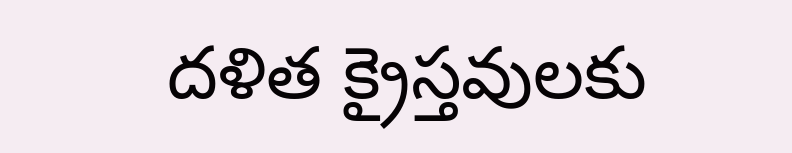దళిత క్రైస్తవులకు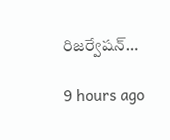రిజర్వేషన్…

9 hours ago